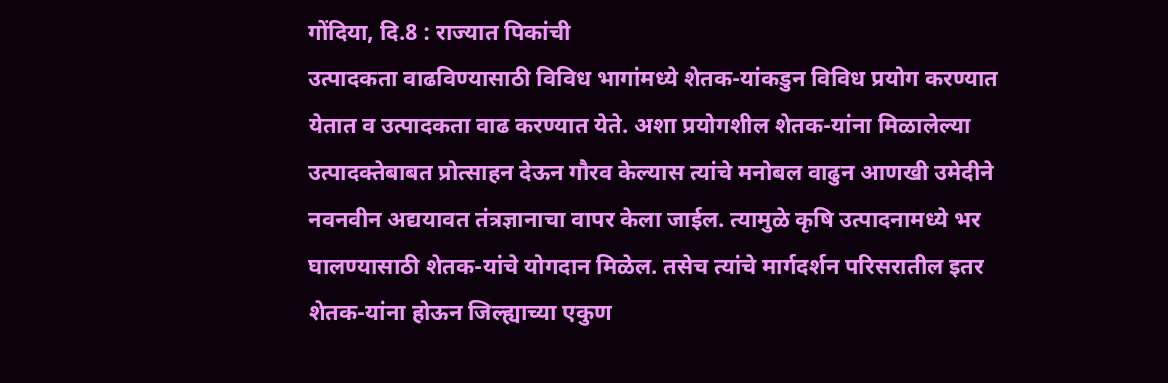गोंदिया, दि.8 : राज्यात पिकांची
उत्पादकता वाढविण्यासाठी विविध भागांमध्ये शेतक-यांकडुन विविध प्रयोग करण्यात
येतात व उत्पादकता वाढ करण्यात येते. अशा प्रयोगशील शेतक-यांना मिळालेल्या
उत्पादक्तेबाबत प्रोत्साहन देऊन गौरव केल्यास त्यांचे मनोबल वाढुन आणखी उमेदीने
नवनवीन अद्ययावत तंत्रज्ञानाचा वापर केला जाईल. त्यामुळे कृषि उत्पादनामध्ये भर
घालण्यासाठी शेतक-यांचे योगदान मिळेल. तसेच त्यांचे मार्गदर्शन परिसरातील इतर
शेतक-यांना होऊन जिल्ह्याच्या एकुण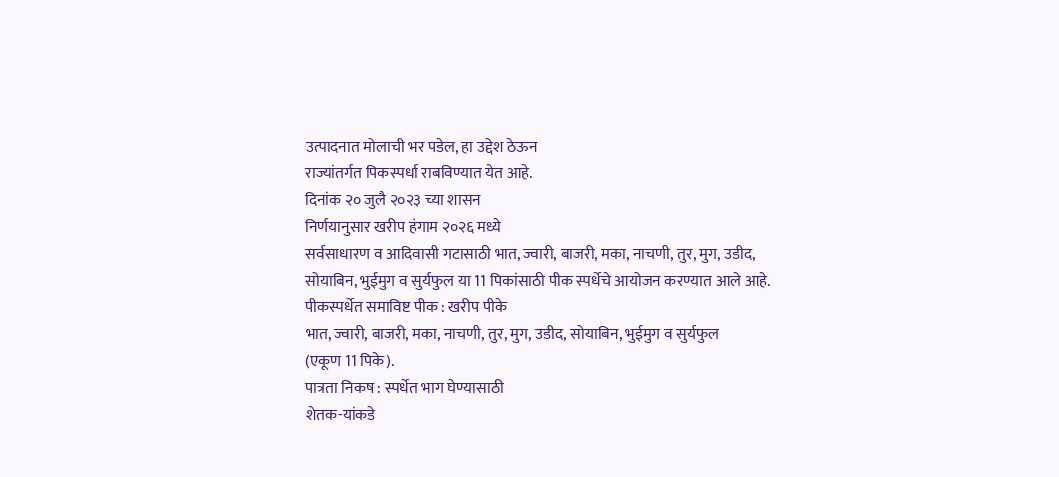उत्पादनात मोलाची भर पडेल, हा उद्देश ठेऊन
राज्यांतर्गत पिकस्पर्धा राबविण्यात येत आहे.
दिनांक २० जुलै २०२३ च्या शासन
निर्णयानुसार खरीप हंगाम २०२६ मध्ये
सर्वसाधारण व आदिवासी गटासाठी भात, ज्वारी, बाजरी, मका, नाचणी, तुर, मुग, उडीद,
सोयाबिन, भुईमुग व सुर्यफुल या 11 पिकांसाठी पीक स्पर्धेचे आयोजन करण्यात आले आहे.
पीकस्पर्धेत समाविष्ट पीक : खरीप पीके
भात, ज्वारी, बाजरी, मका, नाचणी, तुर, मुग, उडीद, सोयाबिन, भुईमुग व सुर्यफुल
(एकूण 11 पिके).
पात्रता निकष : स्पर्धेत भाग घेण्यासाठी
शेतक-यांकडे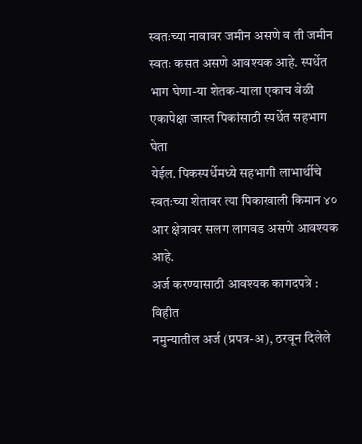स्वतःच्या नावावर जमीन असणे व ती जमीन स्वतः कसत असणे आवश्यक आहे. स्पर्धेत
भाग घेणा-या शेतक-याला एकाच वेळी एकापेक्षा जास्त पिकांसाठी स्पर्धेत सहभाग घेता
येईल. पिकस्पर्धेमध्ये सहभागी लाभार्थीचे स्वतःच्या शेतावर त्या पिकाखाली किमान ४०
आर क्षेत्रावर सलग लागवड असणे आवश्यक आहे.
अर्ज करण्यासाठी आवश्यक कागदपत्रे : विहीत
नमुन्यातील अर्ज (प्रपत्र-अ), ठरवून दिलेले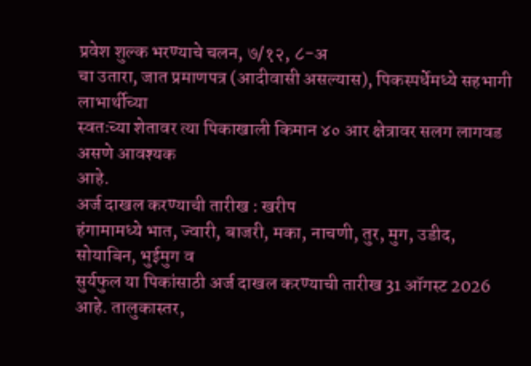प्रवेश शुल्क भरण्याचे चलन, ७/१२, ८-अ
चा उतारा, जात प्रमाणपत्र (आदीवासी असल्यास), पिकस्पर्धेमध्ये सहभागी लाभार्थीच्या
स्वतःच्या शेतावर त्या पिकाखाली किमान ४० आर क्षेत्रावर सलग लागवड असणे आवश्यक
आहे.
अर्ज दाखल करण्याची तारीख : खरीप
हंगामामध्ये भात, ज्वारी, बाजरी, मका, नाचणी, तुर, मुग, उडीद, सोयाबिन, भुईमुग व
सुर्यफुल या पिकांसाठी अर्ज दाखल करण्याची तारीख 31 ऑगस्ट 2026 आहे. तालुकास्तर,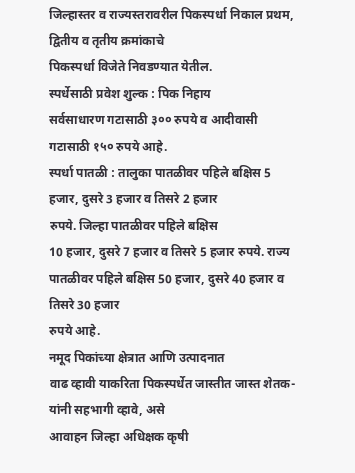जिल्हास्तर व राज्यस्तरावरील पिकस्पर्धा निकाल प्रथम, द्वितीय व तृतीय क्रमांकाचे
पिकस्पर्धा विजेते निवडण्यात येतील.
स्पर्धेसाठी प्रवेश शुल्क : पिक निहाय
सर्वसाधारण गटासाठी ३०० रुपये व आदीवासी
गटासाठी १५० रुपये आहे.
स्पर्धा पातळी : तालुका पातळीवर पहिले बक्षिस 5 हजार, दुसरे 3 हजार व तिसरे 2 हजार
रुपये. जिल्हा पातळीवर पहिले बक्षिस
10 हजार, दुसरे 7 हजार व तिसरे 5 हजार रुपये. राज्य पातळीवर पहिले बक्षिस 50 हजार, दुसरे 40 हजार व तिसरे 30 हजार
रुपये आहे.
नमूद पिकांच्या क्षेत्रात आणि उत्पादनात
वाढ व्हावी याकरिता पिकस्पर्धेत जास्तीत जास्त शेतक-यांनी सहभागी व्हावे, असे
आवाहन जिल्हा अधिक्षक कृषी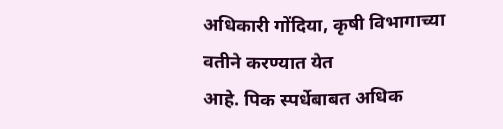अधिकारी गोंदिया, कृषी विभागाच्या वतीने करण्यात येत
आहे. पिक स्पर्धेबाबत अधिक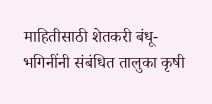माहितीसाठी शेतकरी बंधू-भगिनींनी संबंधित तालुका कृषी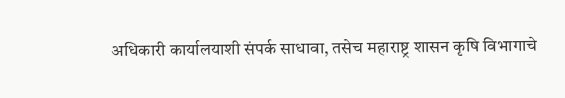अधिकारी कार्यालयाशी संपर्क साधावा, तसेच महाराष्ट्र शासन कृषि विभागाचे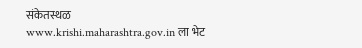संकेतस्थळ
www.krishi.maharashtra.gov.in ला भेट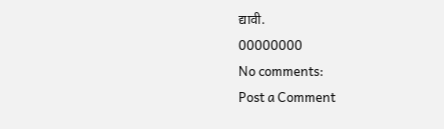द्यावी.
00000000
No comments:
Post a Comment